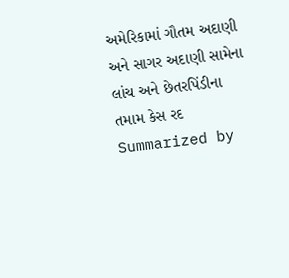અમેરિકામાં ગૌતમ અદાણી અને સાગર અદાણી સામેના લાંચ અને છેતરપિંડીના તમામ કેસ રદ
Summarized by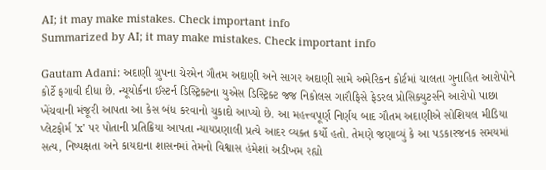AI; it may make mistakes. Check important info
Summarized by AI; it may make mistakes. Check important info

Gautam Adani: અદાણી ગ્રુપના ચેરમેન ગૌતમ અદાણી અને સાગર અદાણી સામે અમેરિકન કોર્ટમાં ચાલતા ગુનાહિત આરોપોને કોર્ટે ફગાવી દીધા છે. ન્યૂયોર્કના ઈસ્ટર્ન ડિસ્ટ્રિક્ટના યુએસ ડિસ્ટ્રિક્ટ જજ નિકોલસ ગારૌફિસે ફેડરલ પ્રોસિક્યુટર્સને આરોપો પાછા ખેંચવાની મંજૂરી આપતા આ કેસ બંધ કરવાનો ચુકાદો આપ્યો છે. આ મહત્ત્વપૂર્ણ નિર્ણય બાદ ગૌતમ અદાણીએ સોશિયલ મીડિયા પ્લેટફોર્મ 'x' પર પોતાની પ્રતિક્રિયા આપતા ન્યાયપ્રણાલી પ્રત્યે આદર વ્યક્ત કર્યો હતો. તેમણે જણાવ્યું કે આ પડકારજનક સમયમાં સત્ય, નિષ્પક્ષતા અને કાયદાના શાસનમાં તેમનો વિશ્વાસ હંમેશાં અડીખમ રહ્યો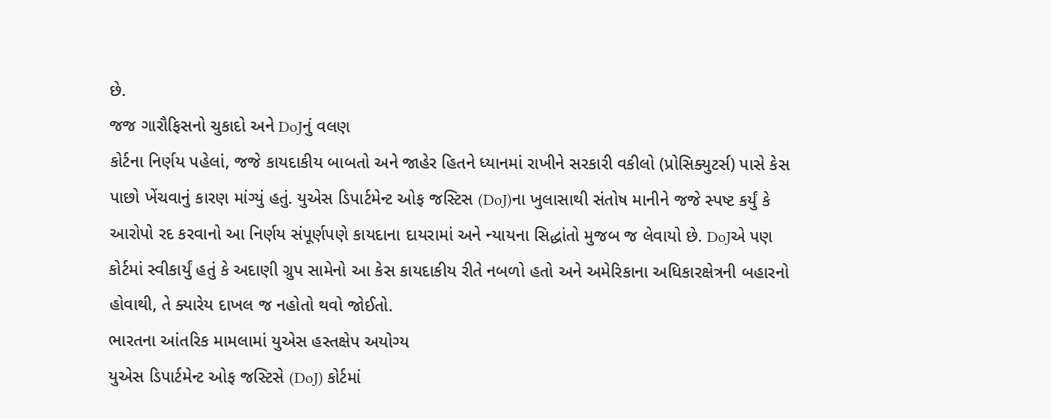છે.
જજ ગારૌફિસનો ચુકાદો અને DoJનું વલણ
કોર્ટના નિર્ણય પહેલાં, જજે કાયદાકીય બાબતો અને જાહેર હિતને ધ્યાનમાં રાખીને સરકારી વકીલો (પ્રોસિક્યુટર્સ) પાસે કેસ પાછો ખેંચવાનું કારણ માંગ્યું હતું. યુએસ ડિપાર્ટમેન્ટ ઓફ જસ્ટિસ (DoJ)ના ખુલાસાથી સંતોષ માનીને જજે સ્પષ્ટ કર્યું કે આરોપો રદ કરવાનો આ નિર્ણય સંપૂર્ણપણે કાયદાના દાયરામાં અને ન્યાયના સિદ્ધાંતો મુજબ જ લેવાયો છે. DoJએ પણ કોર્ટમાં સ્વીકાર્યું હતું કે અદાણી ગ્રુપ સામેનો આ કેસ કાયદાકીય રીતે નબળો હતો અને અમેરિકાના અધિકારક્ષેત્રની બહારનો હોવાથી, તે ક્યારેય દાખલ જ નહોતો થવો જોઈતો.
ભારતના આંતરિક મામલામાં યુએસ હસ્તક્ષેપ અયોગ્ય
યુએસ ડિપાર્ટમેન્ટ ઓફ જસ્ટિસે (DoJ) કોર્ટમાં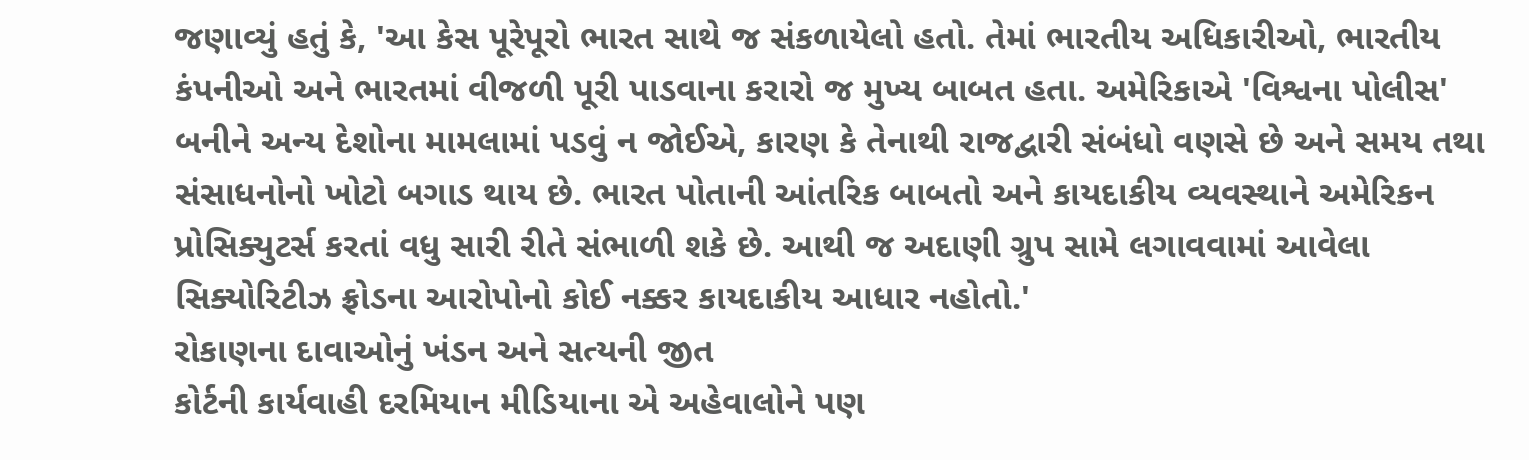જણાવ્યું હતું કે, 'આ કેસ પૂરેપૂરો ભારત સાથે જ સંકળાયેલો હતો. તેમાં ભારતીય અધિકારીઓ, ભારતીય કંપનીઓ અને ભારતમાં વીજળી પૂરી પાડવાના કરારો જ મુખ્ય બાબત હતા. અમેરિકાએ 'વિશ્વના પોલીસ' બનીને અન્ય દેશોના મામલામાં પડવું ન જોઈએ, કારણ કે તેનાથી રાજદ્વારી સંબંધો વણસે છે અને સમય તથા સંસાધનોનો ખોટો બગાડ થાય છે. ભારત પોતાની આંતરિક બાબતો અને કાયદાકીય વ્યવસ્થાને અમેરિકન પ્રોસિક્યુટર્સ કરતાં વધુ સારી રીતે સંભાળી શકે છે. આથી જ અદાણી ગ્રુપ સામે લગાવવામાં આવેલા સિક્યોરિટીઝ ફ્રોડના આરોપોનો કોઈ નક્કર કાયદાકીય આધાર નહોતો.'
રોકાણના દાવાઓનું ખંડન અને સત્યની જીત
કોર્ટની કાર્યવાહી દરમિયાન મીડિયાના એ અહેવાલોને પણ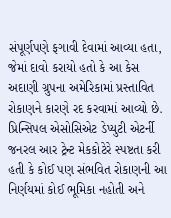સંપૂર્ણપણે ફગાવી દેવામાં આવ્યા હતા, જેમાં દાવો કરાયો હતો કે આ કેસ અદાણી ગ્રુપના અમેરિકામાં પ્રસ્તાવિત રોકાણને કારણે રદ કરવામાં આવ્યો છે. પ્રિન્સિપલ એસોસિએટ ડેપ્યુટી એટર્ની જનરલ આર ટ્રેન્ટ મેકકોટેરે સ્પષ્ટતા કરી હતી કે કોઈ પણ સંભવિત રોકાણની આ નિર્ણયમાં કોઈ ભૂમિકા નહોતી અને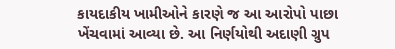કાયદાકીય ખામીઓને કારણે જ આ આરોપો પાછા ખેંચવામાં આવ્યા છે. આ નિર્ણયોથી અદાણી ગ્રુપ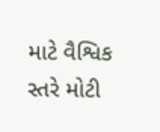માટે વૈશ્વિક સ્તરે મોટી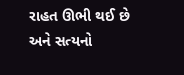રાહત ઊભી થઈ છે અને સત્યનો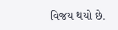વિજય થયો છે.